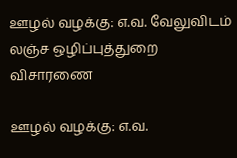ஊழல் வழக்கு: எ.வ. வேலுவிடம் லஞ்ச ஒழிப்புத்துறை விசாரணை

ஊழல் வழக்கு: எ.வ.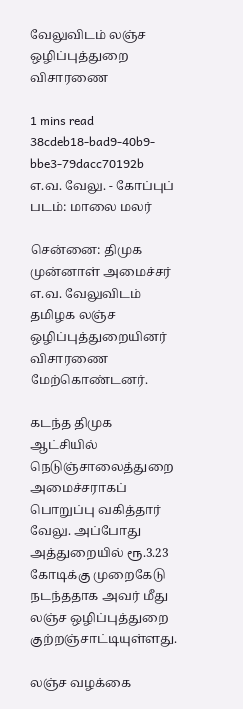வேலுவிடம் லஞ்ச ஒழிப்புத்துறை விசாரணை

1 mins read
38cdeb18-bad9-40b9-bbe3-79dacc70192b
எ.வ. வேலு. - கோப்புப் படம்: மாலை மலர்

சென்னை: திமுக முன்னாள் அமைச்சர் எ.வ. வேலுவிடம் தமிழக லஞ்ச ஒழிப்புத்துறையினர் விசாரணை மேற்கொண்டனர்.

கடந்த திமுக ஆட்சியில் நெடுஞ்சாலைத்துறை அமைச்சராகப் பொறுப்பு வகித்தார் வேலு. அப்போது அத்துறையில் ரூ.3.23 கோடிக்கு முறைகேடு நடந்ததாக அவர் மீது லஞ்ச ஒழிப்புத்துறை குற்றஞ்சாட்டியுள்ளது.

லஞ்ச வழக்கை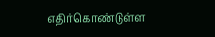எதிர்கொண்டுள்ள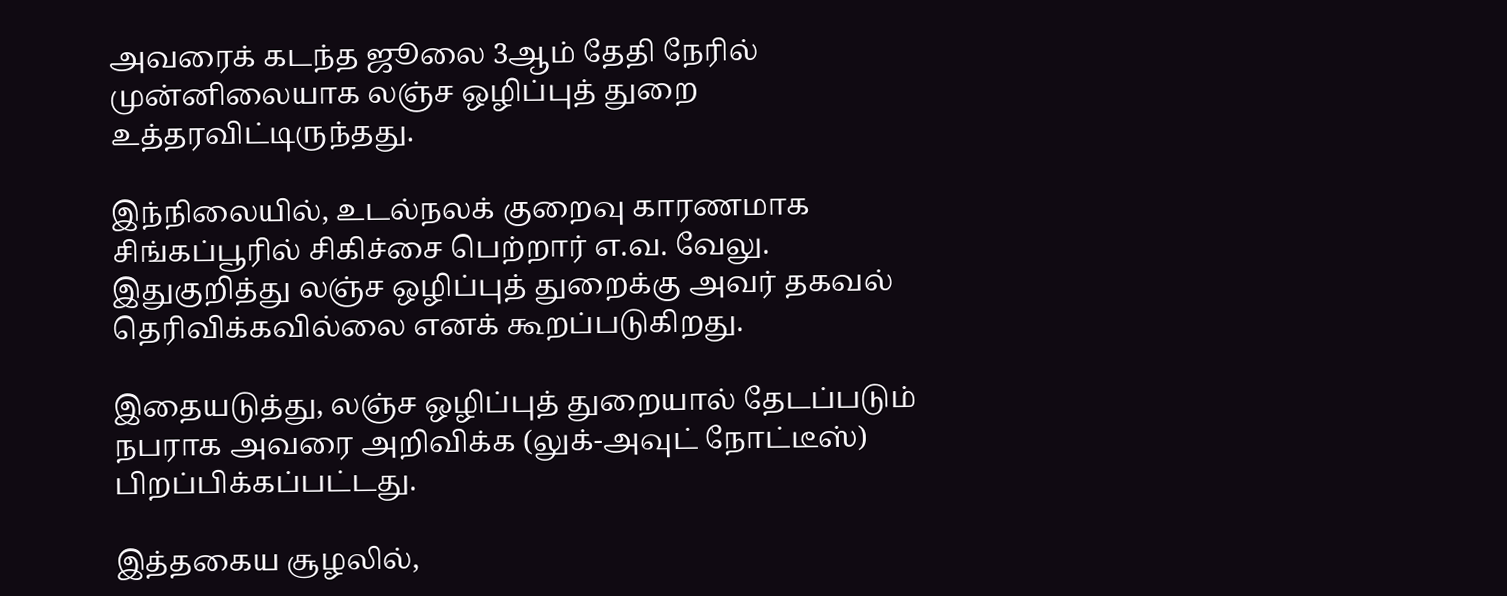அவரைக் கடந்த ஜூலை 3ஆம் தேதி நேரில் முன்னிலையாக லஞ்ச ஒழிப்புத் துறை உத்தரவிட்டிருந்தது.

இந்நிலையில், உடல்நலக் குறைவு காரணமாக சிங்கப்பூரில் சிகிச்சை பெற்றார் எ.வ. வேலு. இதுகுறித்து லஞ்ச ஒழிப்புத் துறைக்கு அவர் தகவல் தெரிவிக்கவில்லை எனக் கூறப்படுகிறது.

இதையடுத்து, லஞ்ச ஒழிப்புத் துறையால் தேடப்படும் நபராக அவரை அறிவிக்க (லுக்-அவுட் நோட்டீஸ்) பிறப்பிக்கப்பட்டது.

இத்தகைய சூழலில்,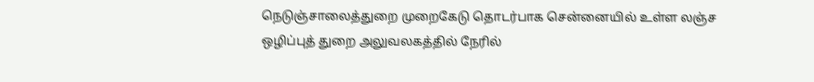நெடுஞ்சாலைத்துறை முறைகேடு தொடர்பாக சென்னையில் உள்ள லஞ்ச ஒழிப்புத் துறை அலுவலகத்தில் நேரில்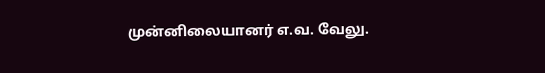முன்னிலையானர் எ.வ. வேலு.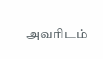அவரிடம்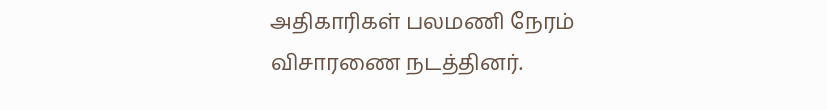அதிகாரிகள் பலமணி நேரம் விசாரணை நடத்தினர்.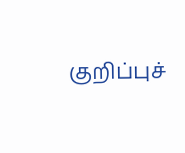குறிப்புச்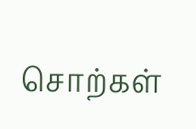சொற்கள்